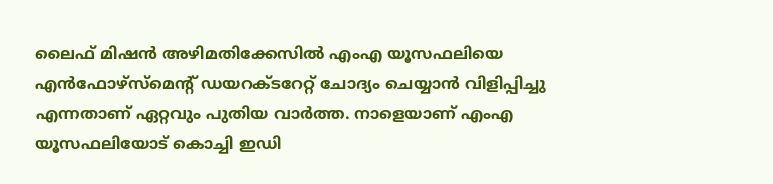ലൈഫ് മിഷൻ അഴിമതിക്കേസിൽ എംഎ യൂസഫലിയെ എൻഫോഴ്സ്മെന്റ് ഡയറക്ടറേറ്റ് ചോദ്യം ചെയ്യാൻ വിളിപ്പിച്ചു എന്നതാണ് ഏറ്റവും പുതിയ വാർത്ത. നാളെയാണ് എംഎ യൂസഫലിയോട് കൊച്ചി ഇഡി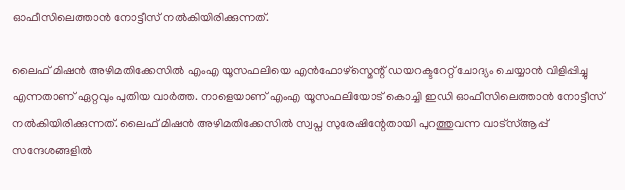ഓഫീസിലെത്താൻ നോട്ടീസ് നൽകിയിരിക്കുന്നത്.

ലൈഫ് മിഷൻ അഴിമതിക്കേസിൽ എംഎ യൂസഫലിയെ എൻഫോഴ്സ്മെന്റ് ഡയറക്ടറേറ്റ് ചോദ്യം ചെയ്യാൻ വിളിപ്പിച്ചു എന്നതാണ് ഏറ്റവും പുതിയ വാർത്ത. നാളെയാണ് എംഎ യൂസഫലിയോട് കൊച്ചി ഇഡി ഓഫീസിലെത്താൻ നോട്ടീസ് നൽകിയിരിക്കുന്നത്. ലൈഫ് മിഷൻ അഴിമതിക്കേസിൽ സ്വപ്ന സുരേഷിന്റേതായി പുറത്തുവന്ന വാട്സ്ആപ്പ് സന്ദേശങ്ങളിൽ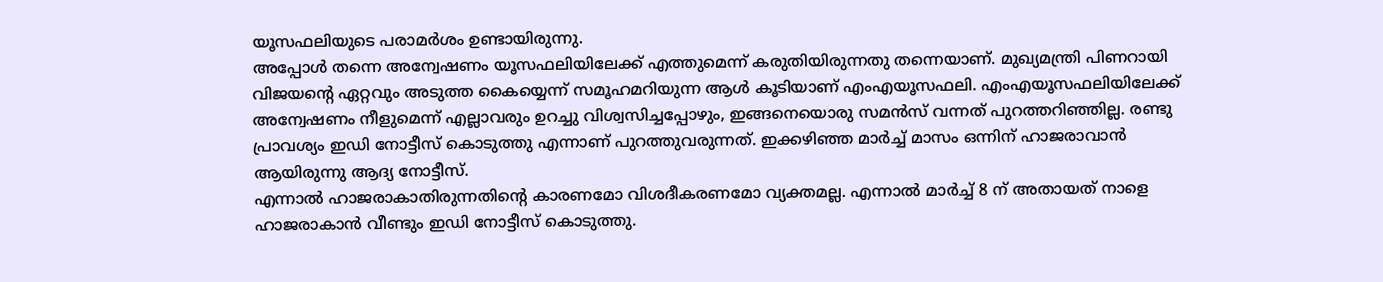യൂസഫലിയുടെ പരാമർശം ഉണ്ടായിരുന്നു.
അപ്പോൾ തന്നെ അന്വേഷണം യൂസഫലിയിലേക്ക് എത്തുമെന്ന് കരുതിയിരുന്നതു തന്നെയാണ്. മുഖ്യമന്ത്രി പിണറായി വിജയന്റെ ഏറ്റവും അടുത്ത കൈയ്യെന്ന് സമൂഹമറിയുന്ന ആൾ കൂടിയാണ് എംഎയൂസഫലി. എംഎയൂസഫലിയിലേക്ക് അന്വേഷണം നീളുമെന്ന് എല്ലാവരും ഉറച്ചു വിശ്വസിച്ചപ്പോഴും, ഇങ്ങനെയൊരു സമൻസ് വന്നത് പുറത്തറിഞ്ഞില്ല. രണ്ടു പ്രാവശ്യം ഇഡി നോട്ടീസ് കൊടുത്തു എന്നാണ് പുറത്തുവരുന്നത്. ഇക്കഴിഞ്ഞ മാർച്ച് മാസം ഒന്നിന് ഹാജരാവാൻ ആയിരുന്നു ആദ്യ നോട്ടീസ്.
എന്നാൽ ഹാജരാകാതിരുന്നതിന്റെ കാരണമോ വിശദീകരണമോ വ്യക്തമല്ല. എന്നാൽ മാർച്ച് 8 ന് അതായത് നാളെ ഹാജരാകാൻ വീണ്ടും ഇഡി നോട്ടീസ് കൊടുത്തു.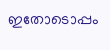ഇതോടൊപ്പം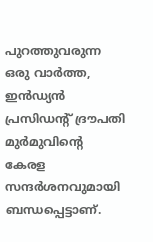പുറത്തുവരുന്ന ഒരു വാർത്ത, ഇൻഡ്യൻ പ്രസിഡന്റ് ദ്രൗപതി മുർമുവിന്റെ കേരള സന്ദർശനവുമായി ബന്ധപ്പെട്ടാണ്.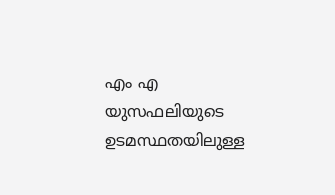എം എ യുസഫലിയുടെ ഉടമസ്ഥതയിലുള്ള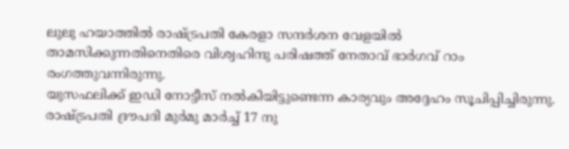ലുലു ഹയാത്തിൽ രാഷ്ട്രപതി കേരളാ സന്ദർശന വേളയിൽ താമസിക്കുന്നതിനെതിരെ വിശ്വഹിന്ദു പരിഷത്ത് നേതാവ് ഭാർഗവ് റാം രംഗത്തുവന്നിരുന്നു.
യുസഫലിക്ക് ഇഡി നോട്ടീസ് നൽകിയിട്ടുണ്ടെന്ന കാര്യവും അദ്ദേഹം സൂചിപ്പിച്ചിരുന്നു. രാഷ്ട്രപതി ദ്രൗപദി മുർമു മാർച്ച് 17 നു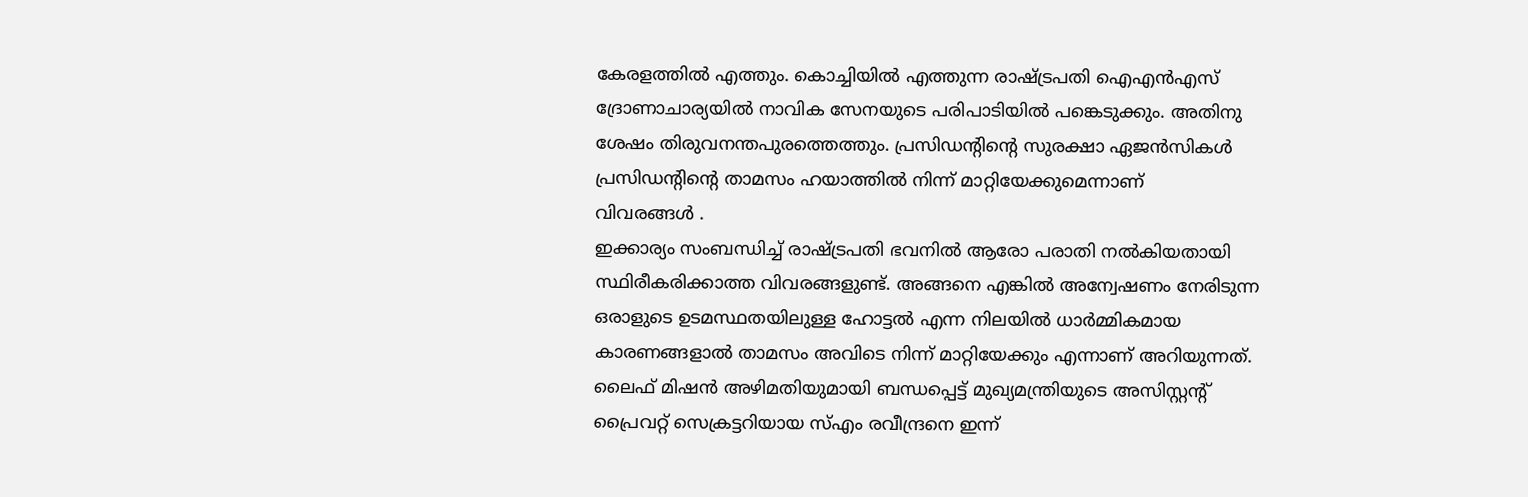കേരളത്തിൽ എത്തും. കൊച്ചിയിൽ എത്തുന്ന രാഷ്ട്രപതി ഐഎൻഎസ് ദ്രോണാചാര്യയിൽ നാവിക സേനയുടെ പരിപാടിയിൽ പങ്കെടുക്കും. അതിനു ശേഷം തിരുവനന്തപുരത്തെത്തും. പ്രസിഡന്റിന്റെ സുരക്ഷാ ഏജൻസികൾ പ്രസിഡന്റിന്റെ താമസം ഹയാത്തിൽ നിന്ന് മാറ്റിയേക്കുമെന്നാണ്
വിവരങ്ങൾ .
ഇക്കാര്യം സംബന്ധിച്ച് രാഷ്ട്രപതി ഭവനിൽ ആരോ പരാതി നൽകിയതായി സ്ഥിരീകരിക്കാത്ത വിവരങ്ങളുണ്ട്. അങ്ങനെ എങ്കിൽ അന്വേഷണം നേരിടുന്ന ഒരാളുടെ ഉടമസ്ഥതയിലുള്ള ഹോട്ടൽ എന്ന നിലയിൽ ധാർമ്മികമായ കാരണങ്ങളാൽ താമസം അവിടെ നിന്ന് മാറ്റിയേക്കും എന്നാണ് അറിയുന്നത്. ലൈഫ് മിഷൻ അഴിമതിയുമായി ബന്ധപ്പെട്ട് മുഖ്യമന്ത്രിയുടെ അസിസ്റ്റന്റ് പ്രൈവറ്റ് സെക്രട്ടറിയായ സ്എം രവീന്ദ്രനെ ഇന്ന്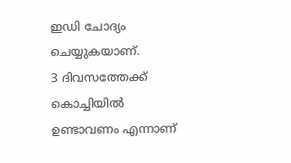ഇഡി ചോദ്യം ചെയ്യുകയാണ്.
3 ദിവസത്തേക്ക് കൊച്ചിയിൽ ഉണ്ടാവണം എന്നാണ്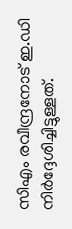സിഎം രവീന്ദ്രനോട് ഇ.ഡി നിർദ്ദേശിച്ചിട്ടുള്ളത്.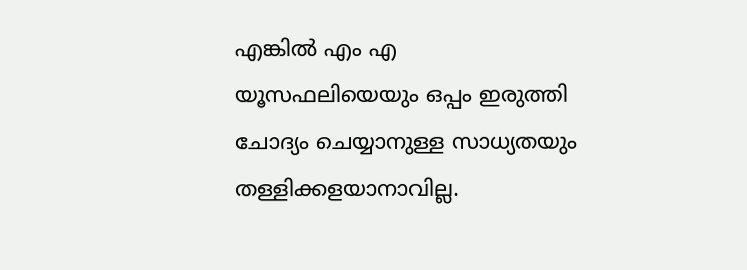എങ്കിൽ എം എ യൂസഫലിയെയും ഒപ്പം ഇരുത്തി ചോദ്യം ചെയ്യാനുള്ള സാധ്യതയും തള്ളിക്കളയാനാവില്ല.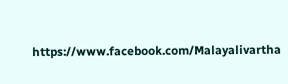https://www.facebook.com/Malayalivartha